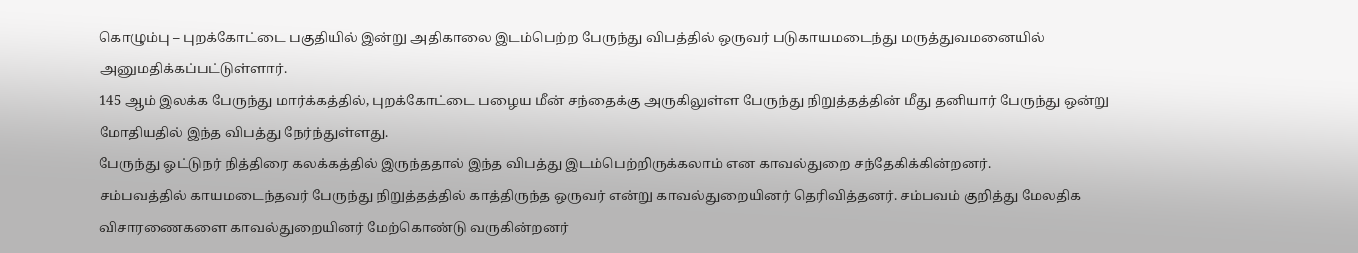கொழும்பு – புறக்கோட்டை பகுதியில் இன்று அதிகாலை இடம்பெற்ற பேருந்து விபத்தில் ஒருவர் படுகாயமடைந்து மருத்துவமனையில் அனுமதிக்கப்பட்டுள்ளார்.
145 ஆம் இலக்க பேருந்து மார்க்கத்தில், புறக்கோட்டை பழைய மீன் சந்தைக்கு அருகிலுள்ள பேருந்து நிறுத்தத்தின் மீது தனியார் பேருந்து ஒன்று மோதியதில் இந்த விபத்து நேர்ந்துள்ளது.
பேருந்து ஓட்டுநர் நித்திரை கலக்கத்தில் இருந்ததால் இந்த விபத்து இடம்பெற்றிருக்கலாம் என காவல்துறை சந்தேகிக்கின்றனர்.
சம்பவத்தில் காயமடைந்தவர் பேருந்து நிறுத்தத்தில் காத்திருந்த ஒருவர் என்று காவல்துறையினர் தெரிவித்தனர். சம்பவம் குறித்து மேலதிக விசாரணைகளை காவல்துறையினர் மேற்கொண்டு வருகின்றனர்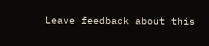Leave feedback about this